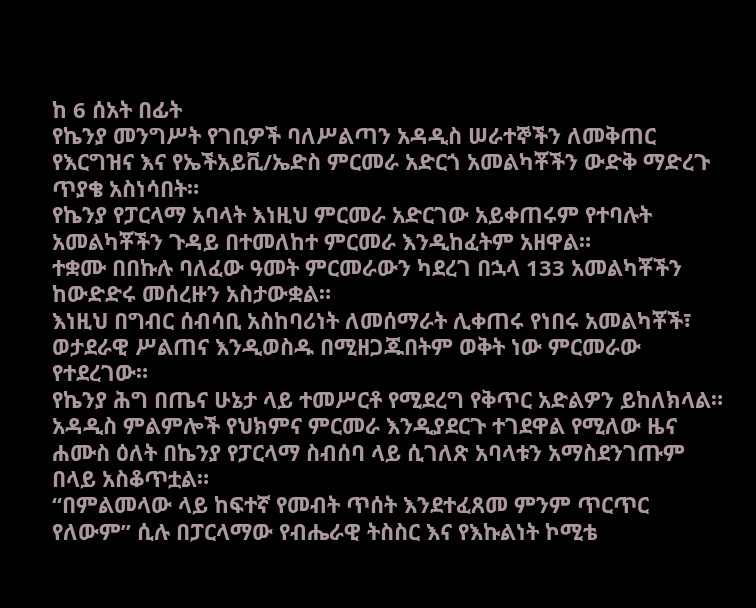ከ 6 ሰአት በፊት
የኬንያ መንግሥት የገቢዎች ባለሥልጣን አዳዲስ ሠራተኞችን ለመቅጠር የእርግዝና እና የኤችአይቪ/ኤድስ ምርመራ አድርጎ አመልካቾችን ውድቅ ማድረጉ ጥያቄ አስነሳበት።
የኬንያ የፓርላማ አባላት እነዚህ ምርመራ አድርገው አይቀጠሩም የተባሉት አመልካቾችን ጉዳይ በተመለከተ ምርመራ እንዲከፈትም አዘዋል።
ተቋሙ በበኩሉ ባለፈው ዓመት ምርመራውን ካደረገ በኋላ 133 አመልካቾችን ከውድድሩ መሰረዙን አስታውቋል።
እነዚህ በግብር ሰብሳቢ አስከባሪነት ለመሰማራት ሊቀጠሩ የነበሩ አመልካቾች፣ ወታደራዊ ሥልጠና እንዲወስዱ በሚዘጋጁበትም ወቅት ነው ምርመራው የተደረገው።
የኬንያ ሕግ በጤና ሁኔታ ላይ ተመሥርቶ የሚደረግ የቅጥር አድልዎን ይከለክላል።
አዳዲስ ምልምሎች የህክምና ምርመራ እንዲያደርጉ ተገደዋል የሚለው ዜና ሐሙስ ዕለት በኬንያ የፓርላማ ስብሰባ ላይ ሲገለጽ አባላቱን አማስደንገጡም በላይ አስቆጥቷል።
“በምልመላው ላይ ከፍተኛ የመብት ጥሰት እንደተፈጸመ ምንም ጥርጥር የለውም” ሲሉ በፓርላማው የብሔራዊ ትስስር እና የእኩልነት ኮሚቴ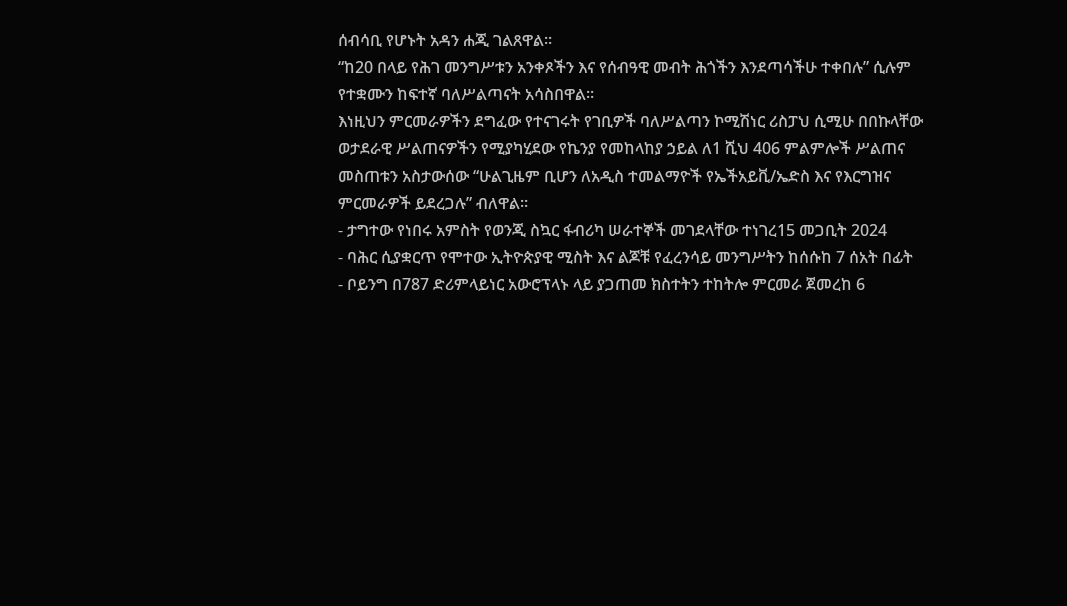ሰብሳቢ የሆኑት አዳን ሐጂ ገልጸዋል።
“ከ20 በላይ የሕገ መንግሥቱን አንቀጾችን እና የሰብዓዊ መብት ሕጎችን እንደጣሳችሁ ተቀበሉ” ሲሉም የተቋሙን ከፍተኛ ባለሥልጣናት አሳስበዋል።
እነዚህን ምርመራዎችን ደግፈው የተናገሩት የገቢዎች ባለሥልጣን ኮሚሽነር ሪስፓህ ሲሚሁ በበኩላቸው ወታደራዊ ሥልጠናዎችን የሚያካሂደው የኬንያ የመከላከያ ኃይል ለ1 ሺህ 406 ምልምሎች ሥልጠና መስጠቱን አስታውሰው “ሁልጊዜም ቢሆን ለአዲስ ተመልማዮች የኤችአይቪ/ኤድስ እና የእርግዝና ምርመራዎች ይደረጋሉ” ብለዋል።
- ታግተው የነበሩ አምስት የወንጂ ስኳር ፋብሪካ ሠራተኞች መገደላቸው ተነገረ15 መጋቢት 2024
- ባሕር ሲያቋርጥ የሞተው ኢትዮጵያዊ ሚስት እና ልጆቹ የፈረንሳይ መንግሥትን ከሰሱከ 7 ሰአት በፊት
- ቦይንግ በ787 ድሪምላይነር አውሮፕላኑ ላይ ያጋጠመ ክስተትን ተከትሎ ምርመራ ጀመረከ 6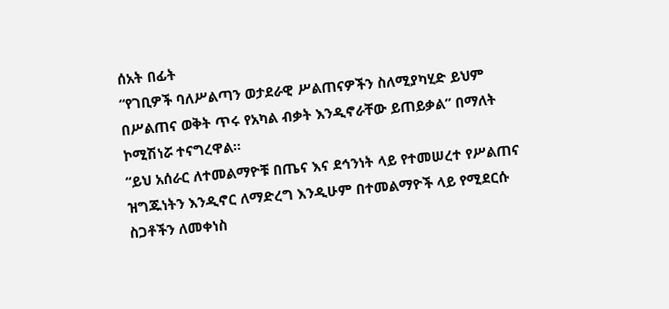ሰአት በፊት
“የገቢዎች ባለሥልጣን ወታደራዊ ሥልጠናዎችን ስለሚያካሂድ ይህም በሥልጠና ወቅት ጥሩ የአካል ብቃት እንዲኖራቸው ይጠይቃል” በማለት ኮሚሽነሯ ተናግረዋል።
“ይህ አሰራር ለተመልማዮቹ በጤና እና ደኅንነት ላይ የተመሠረተ የሥልጠና ዝግጁነትን እንዲኖር ለማድረግ እንዲሁም በተመልማዮች ላይ የሚደርሱ ስጋቶችን ለመቀነስ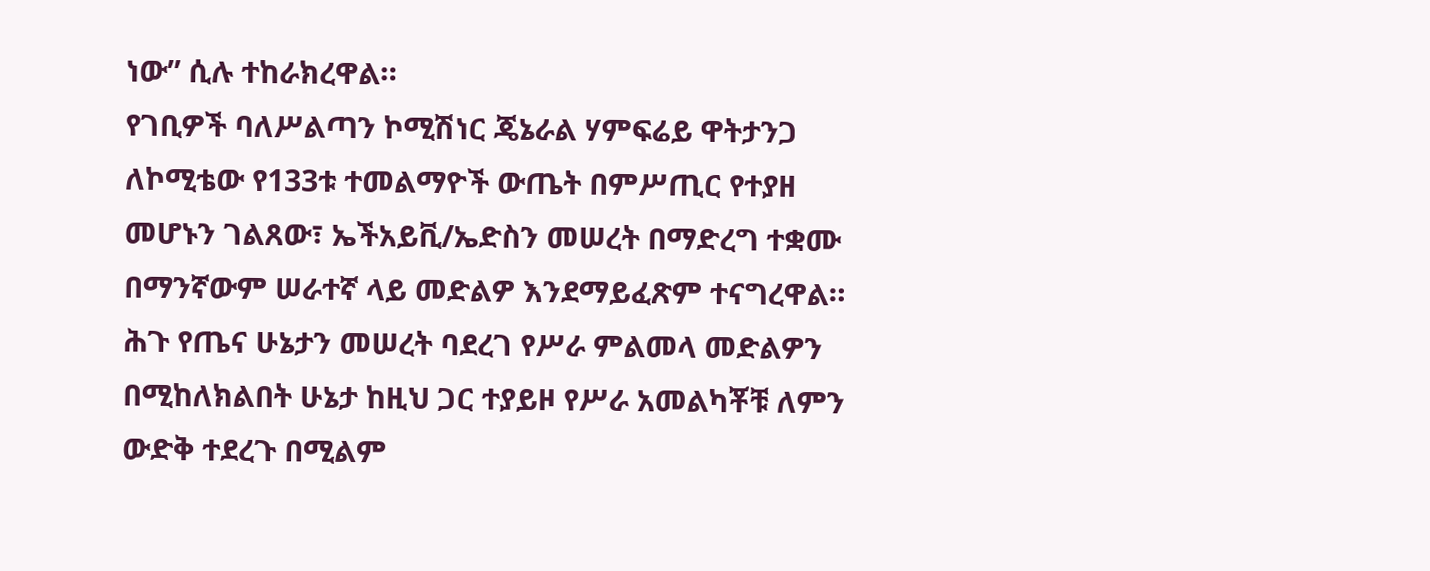ነው” ሲሉ ተከራክረዋል።
የገቢዎች ባለሥልጣን ኮሚሽነር ጄኔራል ሃምፍሬይ ዋትታንጋ ለኮሚቴው የ133ቱ ተመልማዮች ውጤት በምሥጢር የተያዘ መሆኑን ገልጸው፣ ኤችአይቪ/ኤድስን መሠረት በማድረግ ተቋሙ በማንኛውም ሠራተኛ ላይ መድልዎ እንደማይፈጽም ተናግረዋል።
ሕጉ የጤና ሁኔታን መሠረት ባደረገ የሥራ ምልመላ መድልዎን በሚከለክልበት ሁኔታ ከዚህ ጋር ተያይዞ የሥራ አመልካቾቹ ለምን ውድቅ ተደረጉ በሚልም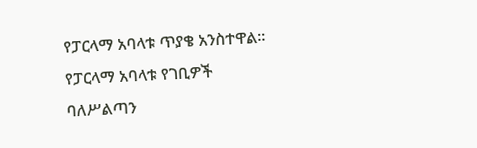የፓርላማ አባላቱ ጥያቄ አንስተዋል።
የፓርላማ አባላቱ የገቢዎች ባለሥልጣን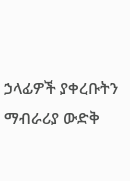ኃላፊዎች ያቀረቡትን ማብራሪያ ውድቅ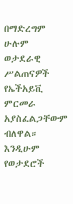በማድረግም ሁሉም ወታደራዊ ሥልጠናዎች የኤችአይቪ ምርመራ አያስፈልጋቸውም ብለዋል። እንዲሁም የወታደሮች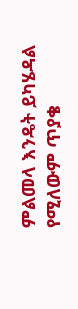ምልመላ እንዴት ይካሄዳል የሚለውም ጥያቄ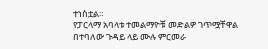ተነስቷል።
የፓርላማ አባላቱ ተመልማዮቹ መድልዎ ገጥሟቸዋል በተባለው ጉዳይ ላይ ሙሉ ምርመራ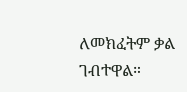ለመክፈትም ቃል ገብተዋል።